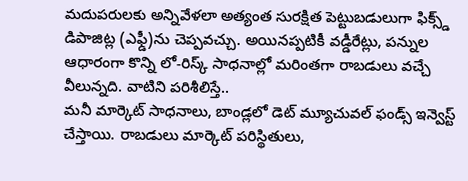మదుపరులకు అన్నివేళలా అత్యంత సురక్షిత పెట్టుబడులుగా ఫిక్స్డ్ డిపాజిట్ల (ఎఫ్డీ)ను చెప్పవచ్చు. అయినప్పటికీ వడ్డీరేట్లు, పన్నుల ఆధారంగా కొన్ని లో-రిస్క్ సాధనాల్లో మరింతగా రాబడులు వచ్చే వీలున్నది. వాటిని పరిశీలిస్తే..
మనీ మార్కెట్ సాధనాలు, బాండ్లలో డెట్ మ్యూచువల్ ఫండ్స్ ఇన్వెస్ట్ చేస్తాయి. రాబడులు మార్కెట్ పరిస్థితులు,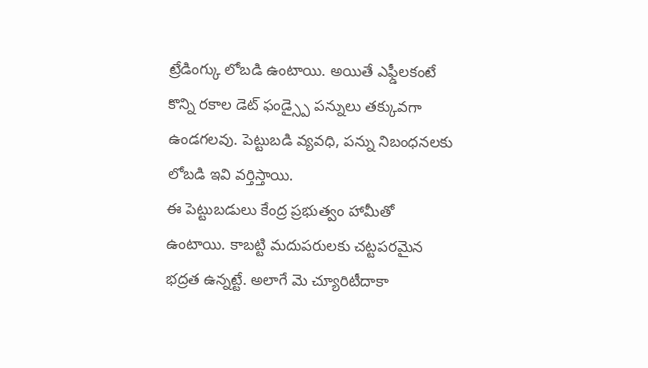ట్రేడింగ్కు లోబడి ఉంటాయి. అయితే ఎఫ్డీలకంటే కొన్ని రకాల డెట్ ఫండ్స్పై పన్నులు తక్కువగా ఉండగలవు. పెట్టుబడి వ్యవధి, పన్ను నిబంధనలకు లోబడి ఇవి వర్తిస్తాయి.
ఈ పెట్టుబడులు కేంద్ర ప్రభుత్వం హామీతో ఉంటాయి. కాబట్టి మదుపరులకు చట్టపరమైన భద్రత ఉన్నట్టే. అలాగే మె చ్యూరిటీదాకా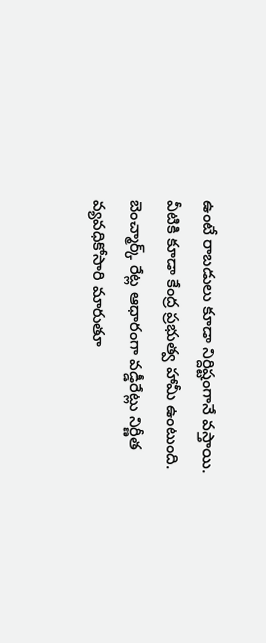ఉంటే రాబడులు కూడా నిర్దిష్టంగానే వస్తాయి.
వీటికి కూడా కేంద్ర ప్రభుత్వ హామీ ఉంటుంది. బెంచ్మార్క్ రేట్ల ఆధారంగా వడ్డీరేట్లు నిర్ణీత వ్యవధికోసారి మారుతూ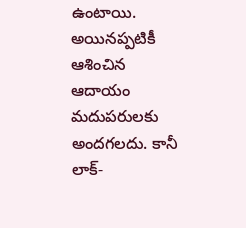ఉంటాయి. అయినప్పటికీ ఆశించిన ఆదాయం మదుపరులకు అందగలదు. కానీ లాక్-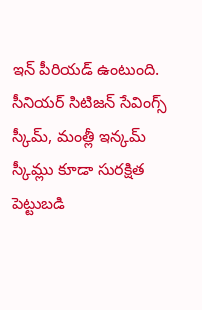ఇన్ పీరియడ్ ఉంటుంది.
సీనియర్ సిటిజన్ సేవింగ్స్ స్కీమ్, మంత్లీ ఇన్కమ్ స్కీమ్లు కూడా సురక్షిత పెట్టుబడి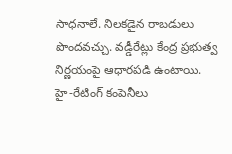సాధనాలే. నిలకడైన రాబడులు పొందవచ్చు. వడ్డీరేట్లు కేంద్ర ప్రభుత్వ నిర్ణయంపై ఆధారపడి ఉంటాయి.
హై-రేటింగ్ కంపెనీలు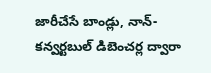జారీచేసే బాండ్లు, నాన్-కన్వర్టబుల్ డిబెంచర్ల ద్వారా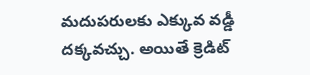మదుపరులకు ఎక్కువ వడ్డీ
దక్కవచ్చు. అయితే క్రెడిట్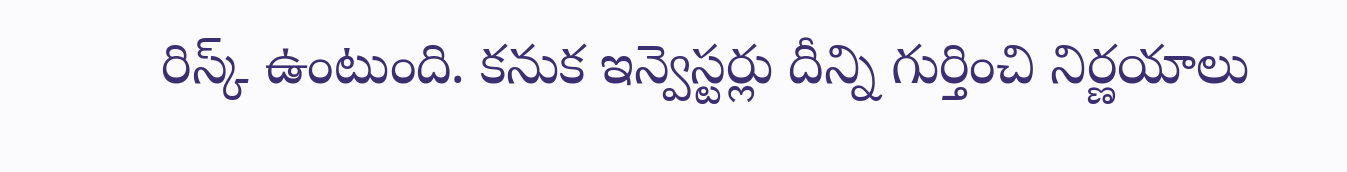రిస్క్ ఉంటుంది. కనుక ఇన్వెస్టర్లు దీన్ని గుర్తించి నిర్ణయాలు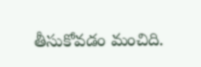తీసుకోవడం మంచిది.